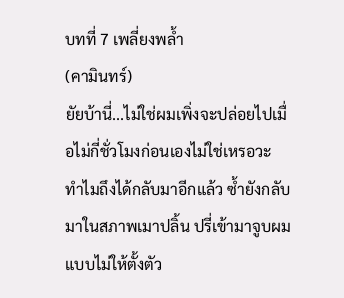บทที่ 7 เพลี่ยงพล้ำ
(คามินทร์)
ยัยบ้านี่...ไม่ใช่ผมเพิ่งจะปล่อยไปเมื่อไม่กี่ชั่วโมงก่อนเองไม่ใช่เหรอวะ ทำไมถึงได้กลับมาอีกแล้ว ซ้ำยังกลับมาในสภาพเมาปลิ้น ปรี่เข้ามาจูบผมแบบไม่ให้ตั้งตัว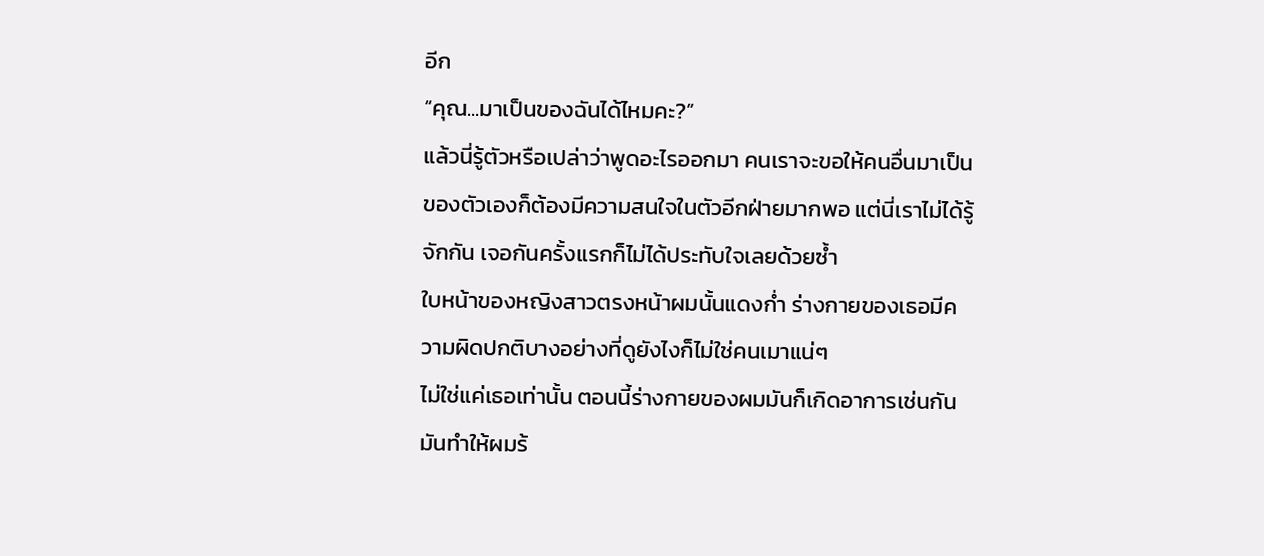อีก
“คุณ...มาเป็นของฉันได้ไหมคะ?”
แล้วนี่รู้ตัวหรือเปล่าว่าพูดอะไรออกมา คนเราจะขอให้คนอื่นมาเป็นของตัวเองก็ต้องมีความสนใจในตัวอีกฝ่ายมากพอ แต่นี่เราไม่ได้รู้จักกัน เจอกันครั้งแรกก็ไม่ได้ประทับใจเลยด้วยซ้ำ
ใบหน้าของหญิงสาวตรงหน้าผมนั้นแดงก่ำ ร่างกายของเธอมีความผิดปกติบางอย่างที่ดูยังไงก็ไม่ใช่คนเมาแน่ๆ
ไม่ใช่แค่เธอเท่านั้น ตอนนี้ร่างกายของผมมันก็เกิดอาการเช่นกัน มันทำให้ผมร้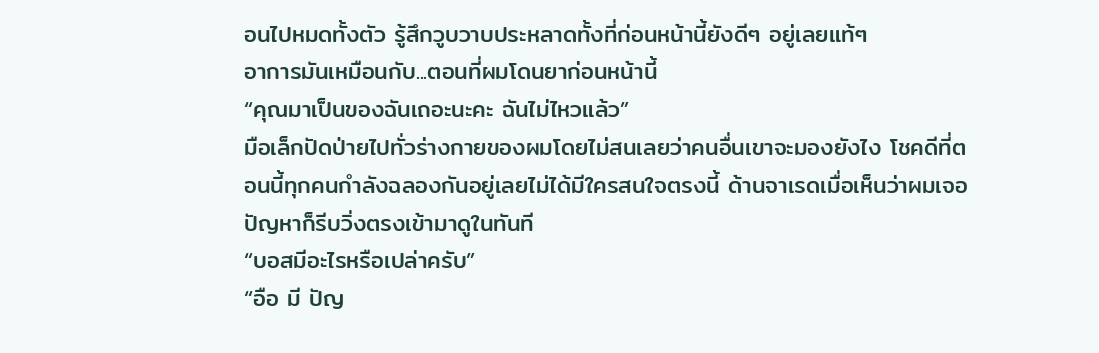อนไปหมดทั้งตัว รู้สึกวูบวาบประหลาดทั้งที่ก่อนหน้านี้ยังดีๆ อยู่เลยแท้ๆ
อาการมันเหมือนกับ...ตอนที่ผมโดนยาก่อนหน้านี้
“คุณมาเป็นของฉันเถอะนะคะ ฉันไม่ไหวแล้ว”
มือเล็กปัดป่ายไปทั่วร่างกายของผมโดยไม่สนเลยว่าคนอื่นเขาจะมองยังไง โชคดีที่ตอนนี้ทุกคนกำลังฉลองกันอยู่เลยไม่ได้มีใครสนใจตรงนี้ ด้านจาเรดเมื่อเห็นว่าผมเจอปัญหาก็รีบวิ่งตรงเข้ามาดูในทันที
“บอสมีอะไรหรือเปล่าครับ”
“อือ มี ปัญ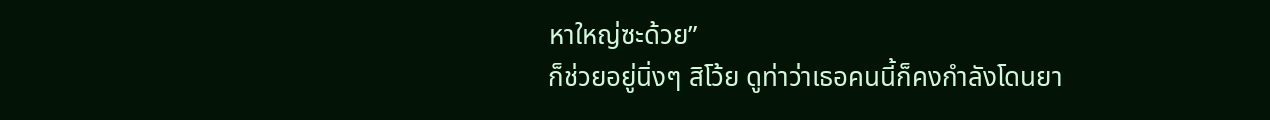หาใหญ่ซะด้วย”
ก็ช่วยอยู่นิ่งๆ สิโว้ย ดูท่าว่าเธอคนนี้ก็คงกำลังโดนยา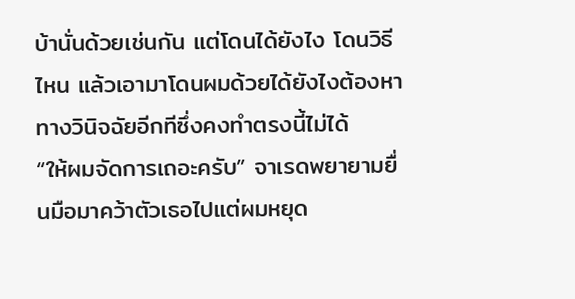บ้านั่นด้วยเช่นกัน แต่โดนได้ยังไง โดนวิธีไหน แล้วเอามาโดนผมด้วยได้ยังไงต้องหาทางวินิจฉัยอีกทีซึ่งคงทำตรงนี้ไม่ได้
“ให้ผมจัดการเถอะครับ” จาเรดพยายามยื่นมือมาคว้าตัวเธอไปแต่ผมหยุด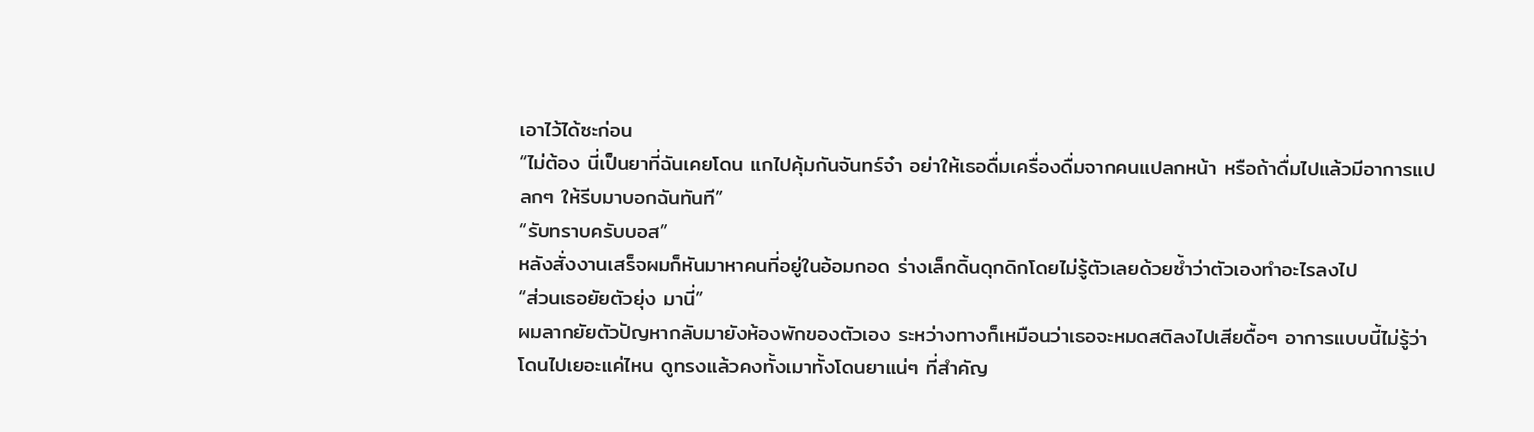เอาไว้ได้ซะก่อน
“ไม่ต้อง นี่เป็นยาที่ฉันเคยโดน แกไปคุ้มกันจันทร์จ๋า อย่าให้เธอดื่มเครื่องดื่มจากคนแปลกหน้า หรือถ้าดื่มไปแล้วมีอาการแปลกๆ ให้รีบมาบอกฉันทันที”
“รับทราบครับบอส”
หลังสั่งงานเสร็จผมก็หันมาหาคนที่อยู่ในอ้อมกอด ร่างเล็กดิ้นดุกดิกโดยไม่รู้ตัวเลยด้วยซ้ำว่าตัวเองทำอะไรลงไป
“ส่วนเธอยัยตัวยุ่ง มานี่”
ผมลากยัยตัวปัญหากลับมายังห้องพักของตัวเอง ระหว่างทางก็เหมือนว่าเธอจะหมดสติลงไปเสียดื้อๆ อาการแบบนี้ไม่รู้ว่าโดนไปเยอะแค่ไหน ดูทรงแล้วคงทั้งเมาทั้งโดนยาแน่ๆ ที่สำคัญ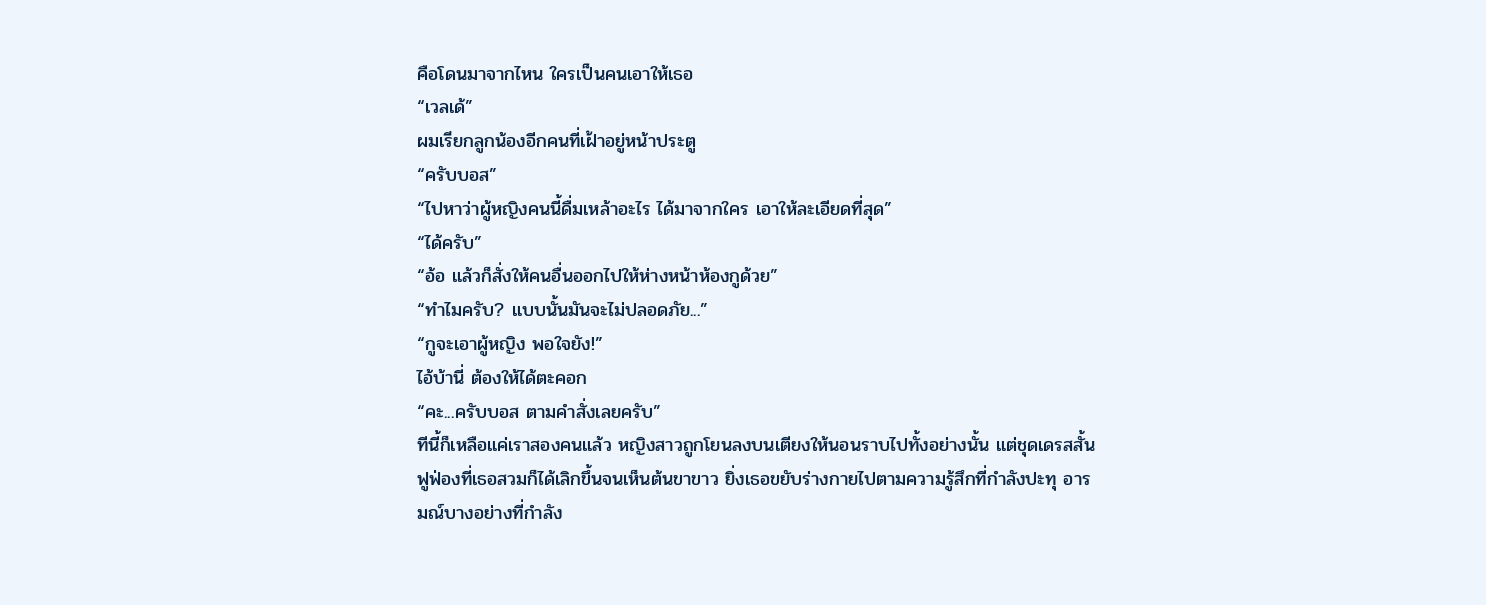คือโดนมาจากไหน ใครเป็นคนเอาให้เธอ
“เวลเด้”
ผมเรียกลูกน้องอีกคนที่เฝ้าอยู่หน้าประตู
“ครับบอส”
“ไปหาว่าผู้หญิงคนนี้ดื่มเหล้าอะไร ได้มาจากใคร เอาให้ละเอียดที่สุด”
“ได้ครับ”
“อ้อ แล้วก็สั่งให้คนอื่นออกไปให้ห่างหน้าห้องกูด้วย”
“ทำไมครับ? แบบนั้นมันจะไม่ปลอดภัย...”
“กูจะเอาผู้หญิง พอใจยัง!”
ไอ้บ้านี่ ต้องให้ได้ตะคอก
“คะ...ครับบอส ตามคำสั่งเลยครับ”
ทีนี้ก็เหลือแค่เราสองคนแล้ว หญิงสาวถูกโยนลงบนเตียงให้นอนราบไปทั้งอย่างนั้น แต่ชุดเดรสสั้นฟูฟ่องที่เธอสวมก็ได้เลิกขึ้นจนเห็นต้นขาขาว ยิ่งเธอขยับร่างกายไปตามความรู้สึกที่กำลังปะทุ อารมณ์บางอย่างที่กำลัง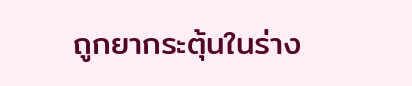ถูกยากระตุ้นในร่าง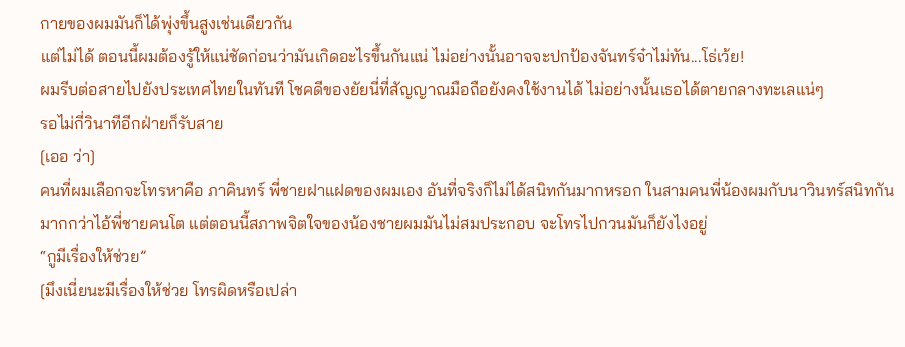กายของผมมันก็ได้พุ่งขึ้นสูงเช่นเดียวกัน
แต่ไม่ได้ ตอนนี้ผมต้องรู้ให้แน่ชัดก่อนว่ามันเกิดอะไรขึ้นกันแน่ ไม่อย่างนั้นอาจจะปกป้องจันทร์จ๋าไม่ทัน...โธ่เว้ย!
ผมรีบต่อสายไปยังประเทศไทยในทันที โชคดีของยัยนี่ที่สัญญาณมือถือยังคงใช้งานได้ ไม่อย่างนั้นเธอได้ตายกลางทะเลแน่ๆ
รอไม่กี่วินาทีอีกฝ่ายก็รับสาย
[เออ ว่า]
คนที่ผมเลือกจะโทรหาคือ ภาคินทร์ พี่ชายฝาแฝดของผมเอง อันที่จริงก็ไม่ได้สนิทกันมากหรอก ในสามคนพี่น้องผมกับนาวินทร์สนิทกันมากกว่าไอ้พี่ชายคนโต แต่ตอนนี้สภาพจิตใจของน้องชายผมมันไม่สมประกอบ จะโทรไปกวนมันก็ยังไงอยู่
“กูมีเรื่องให้ช่วย”
[มึงเนี่ยนะมีเรื่องให้ช่วย โทรผิดหรือเปล่า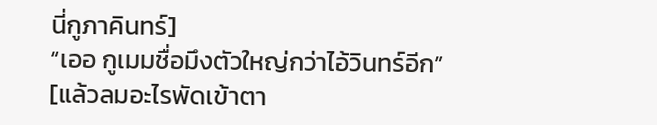นี่กูภาคินทร์]
“เออ กูเมมชื่อมึงตัวใหญ่กว่าไอ้วินทร์อีก”
[แล้วลมอะไรพัดเข้าตา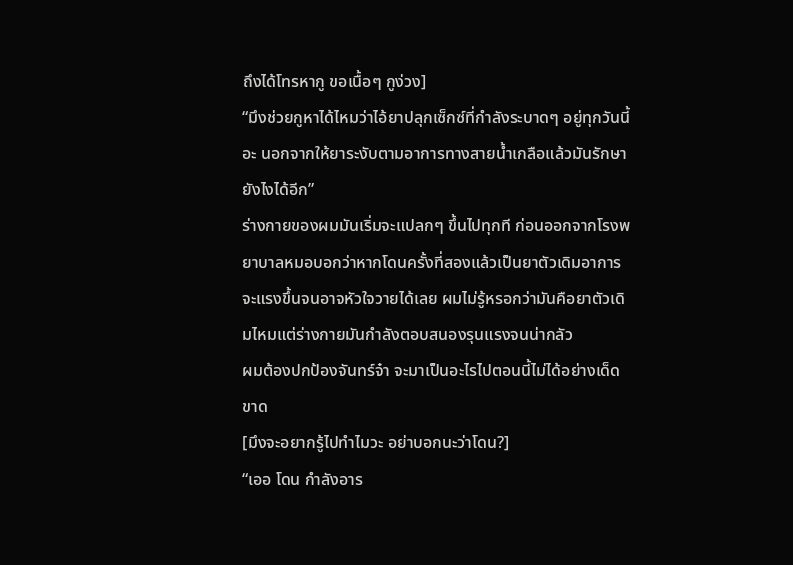ถึงได้โทรหากู ขอเนื้อๆ กูง่วง]
“มึงช่วยกูหาได้ไหมว่าไอ้ยาปลุกเซ็กซ์ที่กำลังระบาดๆ อยู่ทุกวันนี้อะ นอกจากให้ยาระงับตามอาการทางสายน้ำเกลือแล้วมันรักษายังไงได้อีก”
ร่างกายของผมมันเริ่มจะแปลกๆ ขึ้นไปทุกที ก่อนออกจากโรงพยาบาลหมอบอกว่าหากโดนครั้งที่สองแล้วเป็นยาตัวเดิมอาการจะแรงขึ้นจนอาจหัวใจวายได้เลย ผมไม่รู้หรอกว่ามันคือยาตัวเดิมไหมแต่ร่างกายมันกำลังตอบสนองรุนแรงจนน่ากลัว
ผมต้องปกป้องจันทร์จ๋า จะมาเป็นอะไรไปตอนนี้ไม่ได้อย่างเด็ดขาด
[มึงจะอยากรู้ไปทำไมวะ อย่าบอกนะว่าโดน?]
“เออ โดน กำลังอาร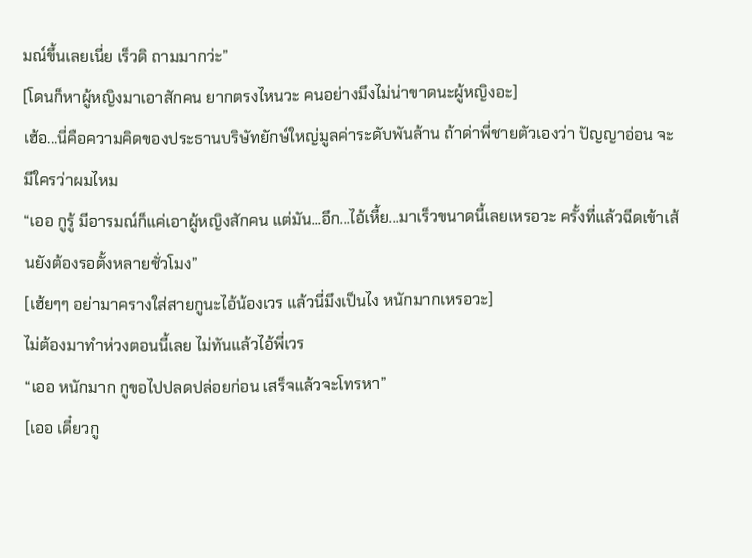มณ์ขึ้นเลยเนี่ย เร็วดิ ถามมากว่ะ”
[โดนก็หาผู้หญิงมาเอาสักคน ยากตรงไหนวะ คนอย่างมึงไม่น่าขาดนะผู้หญิงอะ]
เฮ้อ...นี่คือความคิดของประธานบริษัทยักษ์ใหญ่มูลค่าระดับพันล้าน ถ้าด่าพี่ชายตัวเองว่า ปัญญาอ่อน จะมีใครว่าผมไหม
“เออ กูรู้ มีอารมณ์ก็แค่เอาผู้หญิงสักคน แต่มัน...อึก...ไอ้เหี้ย...มาเร็วขนาดนี้เลยเหรอวะ ครั้งที่แล้วฉีดเข้าเส้นยังต้องรอตั้งหลายชั่วโมง”
[เฮ้ยๆๆ อย่ามาครางใส่สายกูนะไอ้น้องเวร แล้วนี่มึงเป็นไง หนักมากเหรอวะ]
ไม่ต้องมาทำห่วงตอนนี้เลย ไม่ทันแล้วไอ้พี่เวร
“เออ หนักมาก กูขอไปปลดปล่อยก่อน เสร็จแล้วจะโทรหา”
[เออ เดี๋ยวกู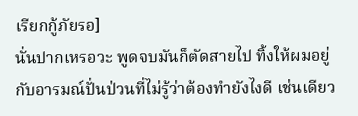เรียกกู้ภัยรอ]
นั่นปากเหรอวะ พูดจบมันก็ตัดสายไป ทิ้งให้ผมอยู่กับอารมณ์ปั่นป่วนที่ไม่รู้ว่าต้องทำยังไงดี เช่นเดียว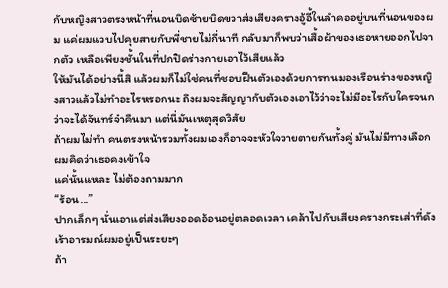กับหญิงสาวตรงหน้าที่นอนบิดซ้ายบิดขวาส่งเสียงครางอู้อี้ในลำคออยู่บนที่นอนของผม แค่ผมแวบไปคุยสายกับพี่ชายไม่กี่นาที กลับมาก็พบว่าเสื้อผ้าของเธอหายออกไปจากตัว เหลือเพียงชั้นในที่ปกปิดร่างกายเอาไว้เสียแล้ว
ให้มันได้อย่างนี้สิ แล้วผมก็ไม่ใช่คนที่ชอบฝืนตัวเองด้วยการทนมองเรือนร่างของหญิงสาวแล้วไม่ทำอะไรหรอกนะ ถึงผมจะสัญญากับตัวเองเอาไว้ว่าจะไม่มีอะไรกับใครจนกว่าจะได้จันทร์จ๋าคืนมา แต่นี่มันเหตุสุดวิสัย
ถ้าผมไม่ทำ คนตรงหน้ารวมทั้งผมเองก็อาจจะหัวใจวายตายกันทั้งคู่ มันไม่มีทางเลือก ผมคิดว่าเธอคงเข้าใจ
แค่นั้นแหละ ไม่ต้องถามมาก
“ร้อน...”
ปากเล็กๆ นั่นเอาแต่ส่งเสียงออดอ้อนอยู่ตลอดเวลา เคล้าไปกับเสียงครางกระเส่าที่ดังเร้าอารมณ์ผมอยู่เป็นระยะๆ
ถ้า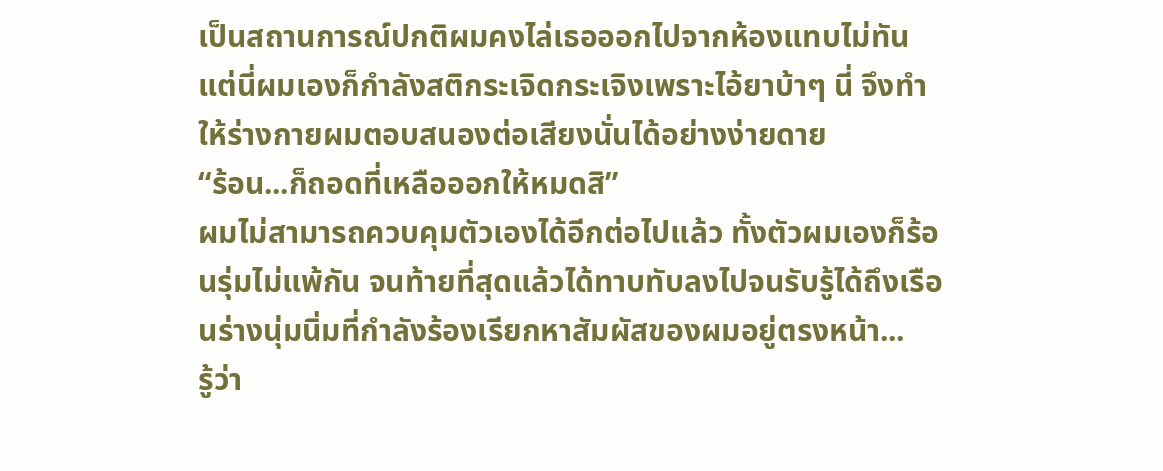เป็นสถานการณ์ปกติผมคงไล่เธอออกไปจากห้องแทบไม่ทัน แต่นี่ผมเองก็กำลังสติกระเจิดกระเจิงเพราะไอ้ยาบ้าๆ นี่ จึงทำให้ร่างกายผมตอบสนองต่อเสียงนั่นได้อย่างง่ายดาย
“ร้อน...ก็ถอดที่เหลือออกให้หมดสิ”
ผมไม่สามารถควบคุมตัวเองได้อีกต่อไปแล้ว ทั้งตัวผมเองก็ร้อนรุ่มไม่แพ้กัน จนท้ายที่สุดแล้วได้ทาบทับลงไปจนรับรู้ได้ถึงเรือนร่างนุ่มนิ่มที่กำลังร้องเรียกหาสัมผัสของผมอยู่ตรงหน้า...
รู้ว่า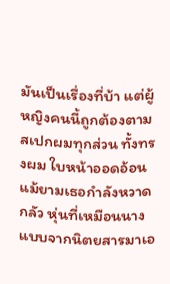มันเป็นเรื่องที่บ้า แต่ผู้หญิงคนนี้ถูกต้องตามสเปกผมทุกส่วน ทั้งทรงผม ใบหน้าออดอ้อนแม้ยามเธอกำลังหวาดกลัว หุ่นที่เหมือนนางแบบจากนิตยสารมาเอ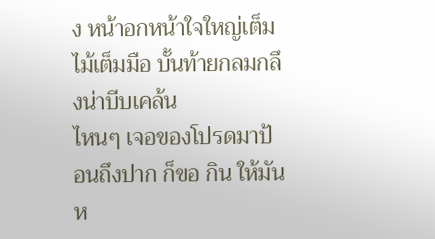ง หน้าอกหน้าใจใหญ่เต็มไม้เต็มมือ บั้นท้ายกลมกลึงน่าบีบเคล้น
ไหนๆ เจอของโปรดมาป้อนถึงปาก ก็ขอ กิน ให้มันห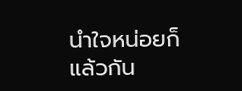นำใจหน่อยก็แล้วกัน